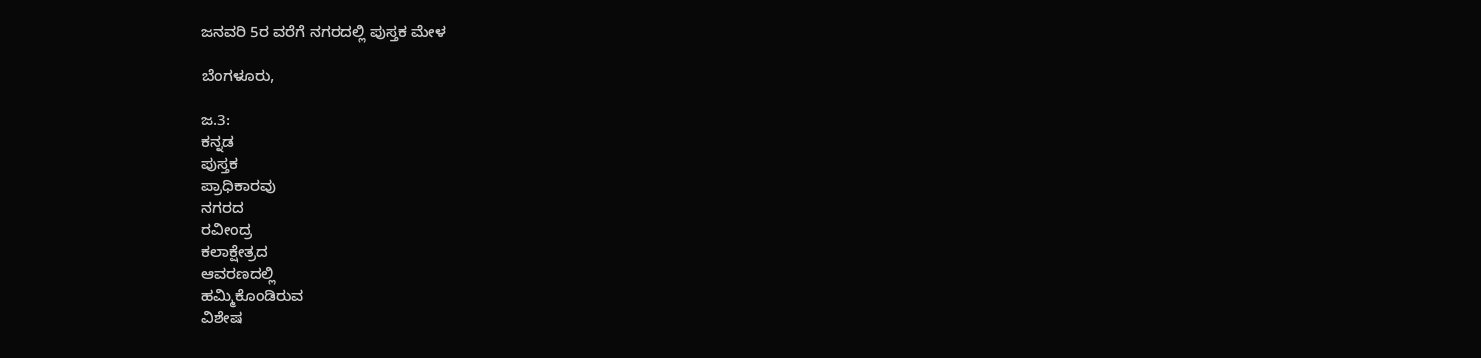ಜನವರಿ 5ರ ವರೆಗೆ ನಗರದಲ್ಲಿ ಪುಸ್ತಕ ಮೇಳ

ಬೆಂಗಳೂರು,

ಜ.3:
ಕನ್ನಡ
ಪುಸ್ತಕ
ಪ್ರಾಧಿಕಾರವು
ನಗರದ
ರವೀಂದ್ರ
ಕಲಾಕ್ಷೇತ್ರದ
ಆವರಣದಲ್ಲಿ
ಹಮ್ಮಿಕೊಂಡಿರುವ
ವಿಶೇಷ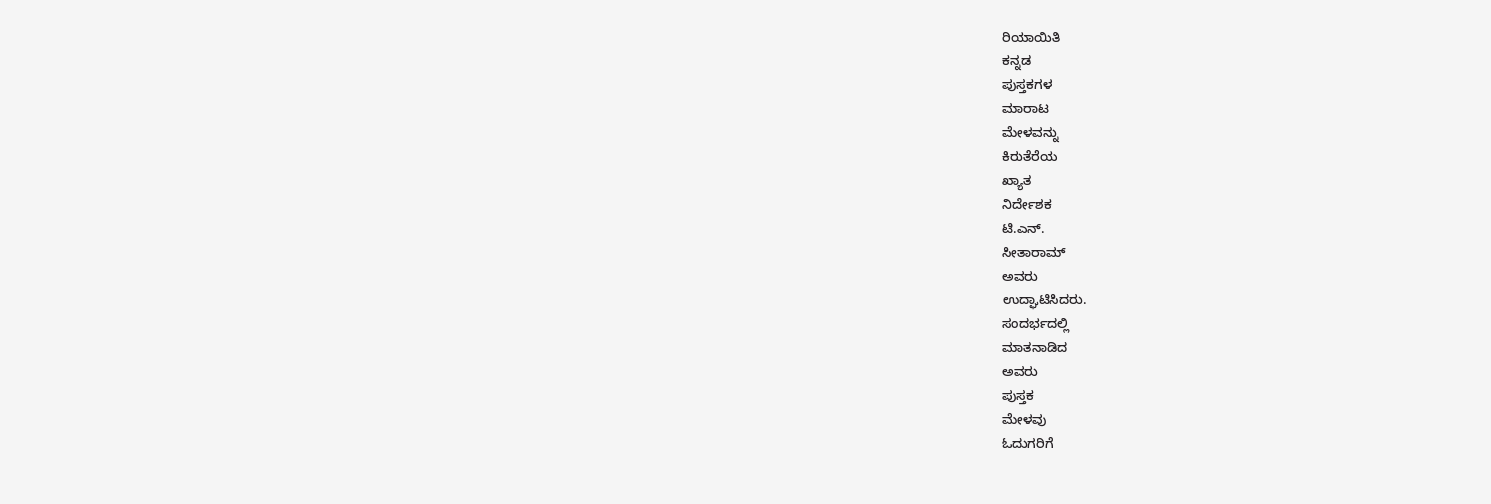ರಿಯಾಯಿತಿ
ಕನ್ನಡ
ಪುಸ್ತಕಗಳ
ಮಾರಾಟ
ಮೇಳವನ್ನು
ಕಿರುತೆರೆಯ
ಖ್ಯಾತ
ನಿರ್ದೇಶಕ
ಟಿ.ಎನ್.
ಸೀತಾರಾಮ್
ಅವರು
ಉದ್ಘಾಟಿಸಿದರು.
ಸಂದರ್ಭದಲ್ಲಿ
ಮಾತನಾಡಿದ
ಅವರು
ಪುಸ್ತಕ
ಮೇಳವು
ಓದುಗರಿಗೆ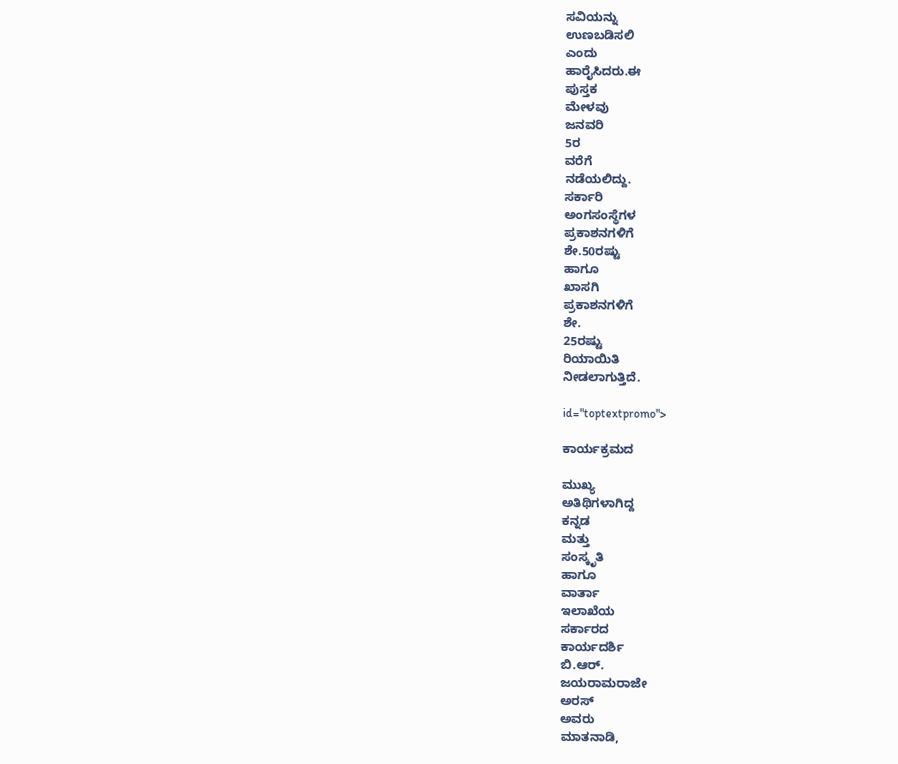ಸವಿಯನ್ನು
ಉಣಬಡಿಸಲಿ
ಎಂದು
ಹಾರೈಸಿದರು.ಈ
ಪುಸ್ತಕ
ಮೇಳವು
ಜನವರಿ
5ರ
ವರೆಗೆ
ನಡೆಯಲಿದ್ದು.
ಸರ್ಕಾರಿ
ಅಂಗಸಂಸ್ಥೆಗಳ
ಪ್ರಕಾಶನಗಳಿಗೆ
ಶೇ.50ರಷ್ಟು
ಹಾಗೂ
ಖಾಸಗಿ
ಪ್ರಕಾಶನಗಳಿಗೆ
ಶೇ.
25ರಷ್ಟು
ರಿಯಾಯಿತಿ
ನೀಡಲಾಗುತ್ತಿದೆ.

id="toptextpromo">

ಕಾರ್ಯಕ್ರಮದ

ಮುಖ್ಯ
ಅತಿಥಿಗಳಾಗಿದ್ದ
ಕನ್ನಡ
ಮತ್ತು
ಸಂಸ್ಕೃತಿ
ಹಾಗೂ
ವಾರ್ತಾ
ಇಲಾಖೆಯ
ಸರ್ಕಾರದ
ಕಾರ್ಯದರ್ಶಿ
ಬಿ.ಆರ್.
ಜಯರಾಮರಾಜೇ
ಅರಸ್
ಅವರು
ಮಾತನಾಡಿ,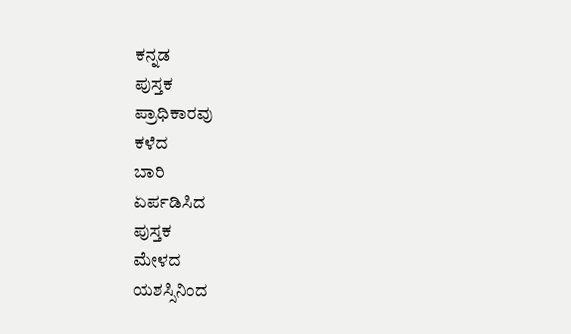ಕನ್ನಡ
ಪುಸ್ತಕ
ಪ್ರಾಧಿಕಾರವು
ಕಳೆದ
ಬಾರಿ
ಏರ್ಪಡಿಸಿದ
ಪುಸ್ತಕ
ಮೇಳದ
ಯಶಸ್ಸಿನಿಂದ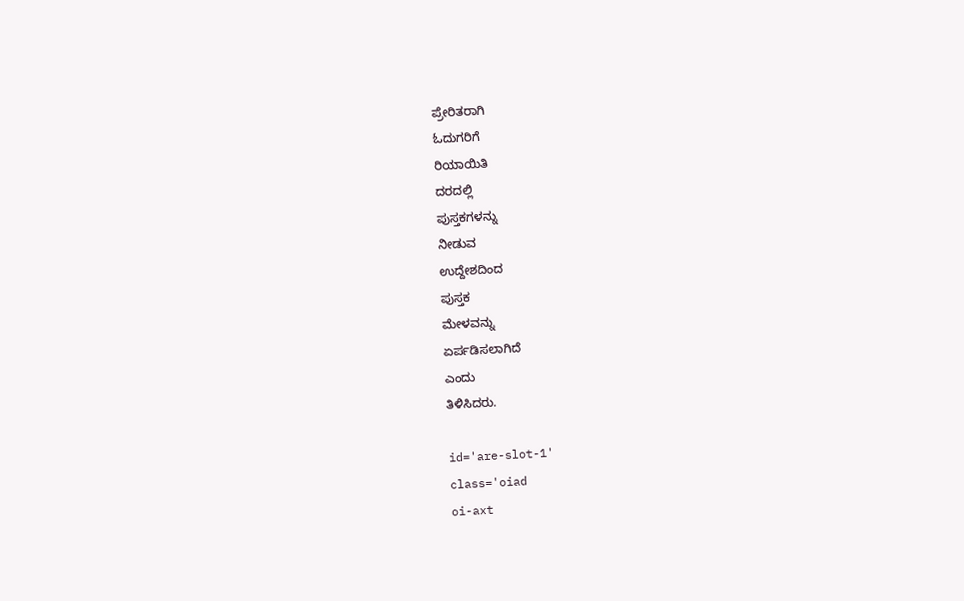ಪ್ರೇರಿತರಾಗಿ
ಓದುಗರಿಗೆ
ರಿಯಾಯಿತಿ
ದರದಲ್ಲಿ
ಪುಸ್ತಕಗಳನ್ನು
ನೀಡುವ
ಉದ್ದೇಶದಿಂದ
ಪುಸ್ತಕ
ಮೇಳವನ್ನು
ಏರ್ಪಡಿಸಲಾಗಿದೆ
ಎಂದು
ತಿಳಿಸಿದರು.

id='are-slot-1'
class='oiad
oi-axt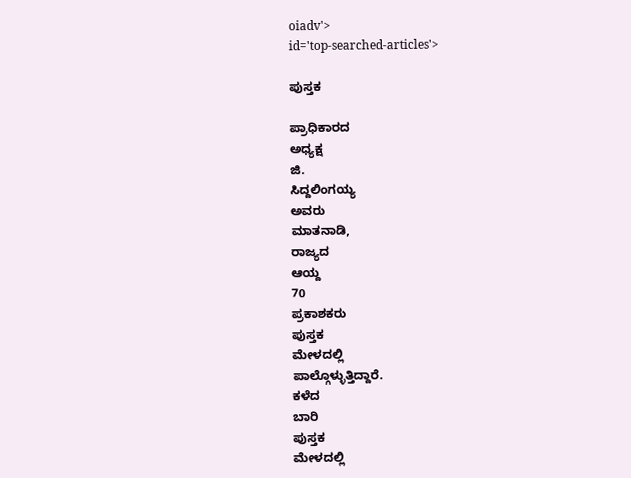oiadv'>
id='top-searched-articles'>

ಪುಸ್ತಕ

ಪ್ರಾಧಿಕಾರದ
ಅಧ್ಯಕ್ಷ
ಜಿ.
ಸಿದ್ದಲಿಂಗಯ್ಯ
ಅವರು
ಮಾತನಾಡಿ,
ರಾಜ್ಯದ
ಆಯ್ದ
70
ಪ್ರಕಾಶಕರು
ಪುಸ್ತಕ
ಮೇಳದಲ್ಲಿ
ಪಾಲ್ಗೊಳ್ಳುತ್ತಿದ್ದಾರೆ.
ಕಳೆದ
ಬಾರಿ
ಪುಸ್ತಕ
ಮೇಳದಲ್ಲಿ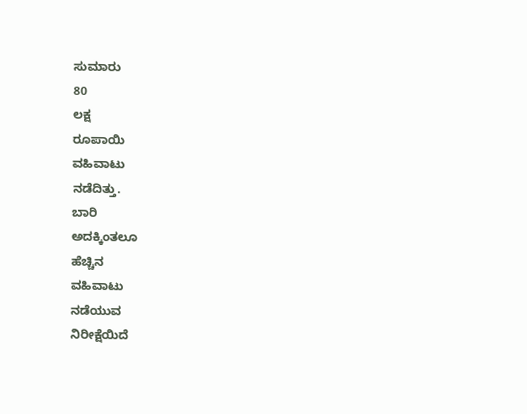ಸುಮಾರು
80
ಲಕ್ಷ
ರೂಪಾಯಿ
ವಹಿವಾಟು
ನಡೆದಿತ್ತು.
ಬಾರಿ
ಅದಕ್ಕಿಂತಲೂ
ಹೆಚ್ಚಿನ
ವಹಿವಾಟು
ನಡೆಯುವ
ನಿರೀಕ್ಷೆಯಿದೆ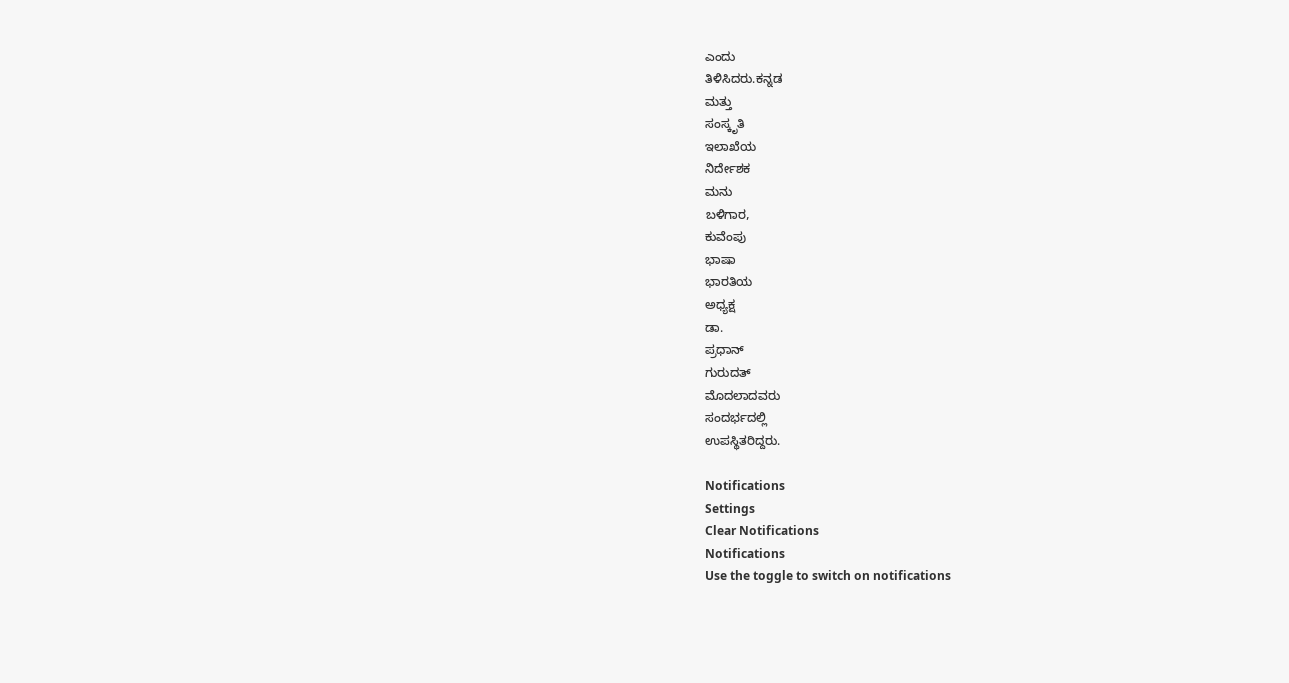ಎಂದು
ತಿಳಿಸಿದರು.ಕನ್ನಡ
ಮತ್ತು
ಸಂಸ್ಕೃತಿ
ಇಲಾಖೆಯ
ನಿರ್ದೇಶಕ
ಮನು
ಬಳಿಗಾರ,
ಕುವೆಂಪು
ಭಾಷಾ
ಭಾರತಿಯ
ಅಧ್ಯಕ್ಷ
ಡಾ.
ಪ್ರಧಾನ್
ಗುರುದತ್
ಮೊದಲಾದವರು
ಸಂದರ್ಭದಲ್ಲಿ
ಉಪಸ್ಥಿತರಿದ್ದರು.

Notifications
Settings
Clear Notifications
Notifications
Use the toggle to switch on notifications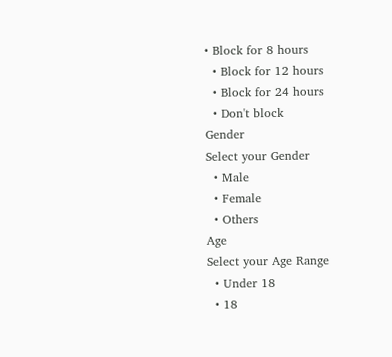• Block for 8 hours
  • Block for 12 hours
  • Block for 24 hours
  • Don't block
Gender
Select your Gender
  • Male
  • Female
  • Others
Age
Select your Age Range
  • Under 18
  • 18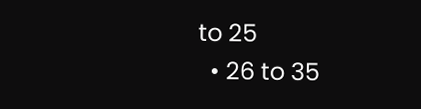to 25
  • 26 to 35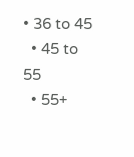• 36 to 45
  • 45 to 55
  • 55+